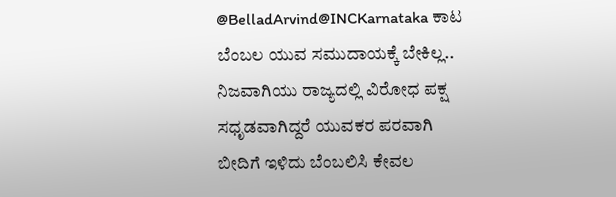@BelladArvind@INCKarnataka ಕಾಟ ಬೆಂಬಲ ಯುವ ಸಮುದಾಯಕ್ಕೆ ಬೇಕಿಲ್ಲ.. ನಿಜವಾಗಿಯು ರಾಜ್ಯದಲ್ಲಿ ವಿರೋಧ ಪಕ್ಷ ಸಧೃಡವಾಗಿದ್ದರೆ ಯುವಕರ ಪರವಾಗಿ ಬೀದಿಗೆ ಇಳಿದು ಬೆಂಬಲಿಸಿ ಕೇವಲ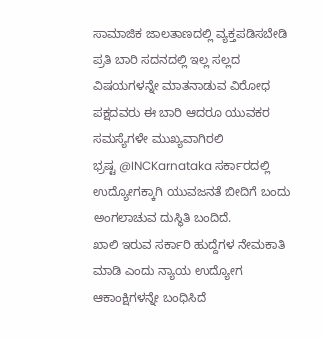ಸಾಮಾಜಿಕ ಜಾಲತಾಣದಲ್ಲಿ ವ್ಯಕ್ತಪಡಿಸಬೇಡಿ ಪ್ರತಿ ಬಾರಿ ಸದನದಲ್ಲಿ ಇಲ್ಲ ಸಲ್ಲದ ವಿಷಯಗಳನ್ನೇ ಮಾತನಾಡುವ ವಿರೋಧ ಪಕ್ಷದವರು ಈ ಬಾರಿ ಆದರೂ ಯುವಕರ ಸಮಸ್ಯೆಗಳೇ ಮುಖ್ಯವಾಗಿರಲಿ
ಭ್ರಷ್ಟ @INCKarnataka ಸರ್ಕಾರದಲ್ಲಿ ಉದ್ಯೋಗಕ್ಕಾಗಿ ಯುವಜನತೆ ಬೀದಿಗೆ ಬಂದು ಅಂಗಲಾಚುವ ದುಸ್ಥಿತಿ ಬಂದಿದೆ.
ಖಾಲಿ ಇರುವ ಸರ್ಕಾರಿ ಹುದ್ದೆಗಳ ನೇಮಕಾತಿ ಮಾಡಿ ಎಂದು ನ್ಯಾಯ ಉದ್ಯೋಗ ಆಕಾಂಕ್ಷಿಗಳನ್ನೇ ಬಂಧಿಸಿದೆ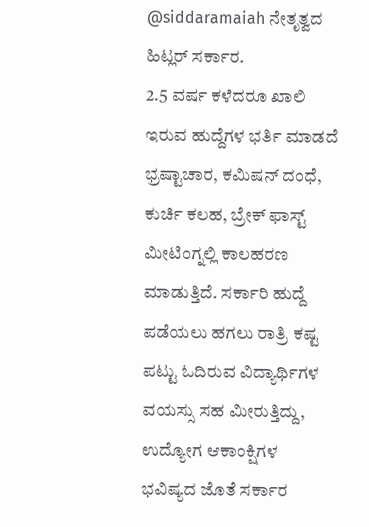@siddaramaiah ನೇತೃತ್ವದ ಹಿಟ್ಲರ್ ಸರ್ಕಾರ.
2.5 ವರ್ಷ ಕಳೆದರೂ ಖಾಲಿ ಇರುವ ಹುದ್ದೆಗಳ ಭರ್ತಿ ಮಾಡದೆ ಭ್ರಷ್ಟಾಚಾರ, ಕಮಿಷನ್ ದಂಧೆ, ಕುರ್ಚಿ ಕಲಹ, ಬ್ರೇಕ್ ಫಾಸ್ಟ್ ಮೀಟಿಂಗ್ನಲ್ಲಿ ಕಾಲಹರಣ ಮಾಡುತ್ತಿದೆ. ಸರ್ಕಾರಿ ಹುದ್ದೆ ಪಡೆಯಲು ಹಗಲು ರಾತ್ರಿ ಕಷ್ಟ ಪಟ್ಟು ಓದಿರುವ ವಿದ್ಯಾರ್ಥಿಗಳ ವಯಸ್ಸು ಸಹ ಮೀರುತ್ತಿದ್ದು, ಉದ್ಯೋಗ ಆಕಾಂಕ್ಷಿಗಳ ಭವಿಷ್ಯದ ಜೊತೆ ಸರ್ಕಾರ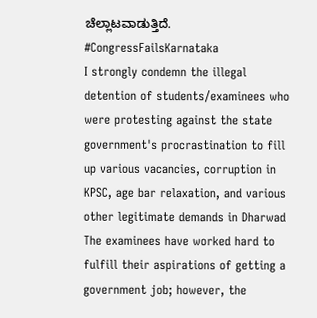ಚೆಲ್ಲಾಟವಾಡುತ್ತಿದೆ.
#CongressFailsKarnataka
I strongly condemn the illegal detention of students/examinees who were protesting against the state government's procrastination to fill up various vacancies, corruption in KPSC, age bar relaxation, and various other legitimate demands in Dharwad
The examinees have worked hard to fulfill their aspirations of getting a government job; however, the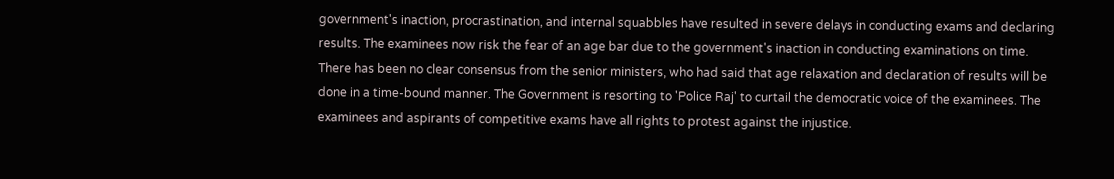government's inaction, procrastination, and internal squabbles have resulted in severe delays in conducting exams and declaring results. The examinees now risk the fear of an age bar due to the government's inaction in conducting examinations on time.
There has been no clear consensus from the senior ministers, who had said that age relaxation and declaration of results will be done in a time-bound manner. The Government is resorting to 'Police Raj' to curtail the democratic voice of the examinees. The examinees and aspirants of competitive exams have all rights to protest against the injustice.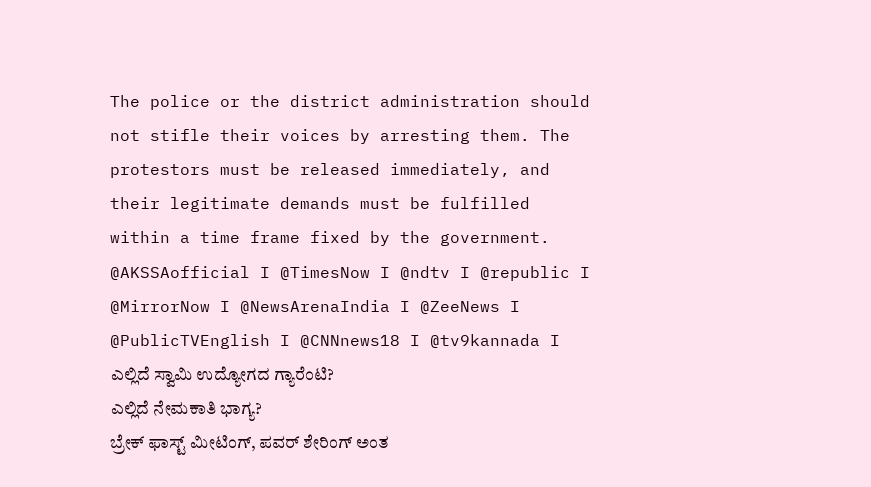The police or the district administration should not stifle their voices by arresting them. The protestors must be released immediately, and their legitimate demands must be fulfilled within a time frame fixed by the government.
@AKSSAofficial I @TimesNow I @ndtv I @republic I @MirrorNow I @NewsArenaIndia I @ZeeNews I @PublicTVEnglish I @CNNnews18 I @tv9kannada I
ಎಲ್ಲಿದೆ ಸ್ವಾಮಿ ಉದ್ಯೋಗದ ಗ್ಯಾರೆಂಟಿ?
ಎಲ್ಲಿದೆ ನೇಮಕಾತಿ ಭಾಗ್ಯ?
ಬ್ರೇಕ್ ಫಾಸ್ಟ್ ಮೀಟಿಂಗ್, ಪವರ್ ಶೇರಿಂಗ್ ಅಂತ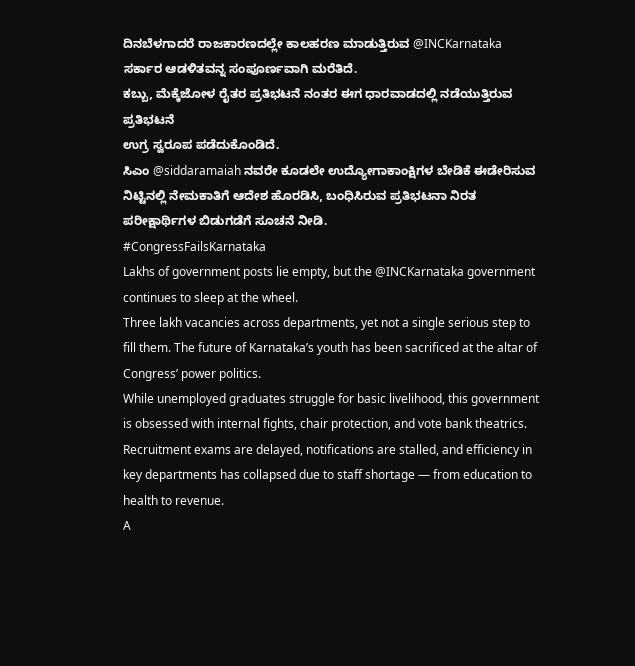ದಿನಬೆಳಗಾದರೆ ರಾಜಕಾರಣದಲ್ಲೇ ಕಾಲಹರಣ ಮಾಡುತ್ತಿರುವ @INCKarnataka ಸರ್ಕಾರ ಆಡಳಿತವನ್ನ ಸಂಪೂರ್ಣವಾಗಿ ಮರೆತಿದೆ.
ಕಬ್ಬು, ಮೆಕ್ಕೆಜೋಳ ರೈತರ ಪ್ರತಿಭಟನೆ ನಂತರ ಈಗ ಧಾರವಾಡದಲ್ಲಿ ನಡೆಯುತ್ತಿರುವ ಪ್ರತಿಭಟನೆ
ಉಗ್ರ ಸ್ವರೂಪ ಪಡೆದುಕೊಂಡಿದೆ.
ಸಿಎಂ @siddaramaiah ನವರೇ ಕೂಡಲೇ ಉದ್ಯೋಗಾಕಾಂಕ್ಷಿಗಳ ಬೇಡಿಕೆ ಈಡೇರಿಸುವ ನಿಟ್ಟಿನಲ್ಲಿ ನೇಮಕಾತಿಗೆ ಆದೇಶ ಹೊರಡಿಸಿ, ಬಂಧಿಸಿರುವ ಪ್ರತಿಭಟನಾ ನಿರತ ಪರೀಕ್ಷಾರ್ಥಿಗಳ ಬಿಡುಗಡೆಗೆ ಸೂಚನೆ ನೀಡಿ.
#CongressFailsKarnataka
Lakhs of government posts lie empty, but the @INCKarnataka government continues to sleep at the wheel.
Three lakh vacancies across departments, yet not a single serious step to fill them. The future of Karnataka’s youth has been sacrificed at the altar of Congress’ power politics.
While unemployed graduates struggle for basic livelihood, this government is obsessed with internal fights, chair protection, and vote bank theatrics. Recruitment exams are delayed, notifications are stalled, and efficiency in key departments has collapsed due to staff shortage — from education to health to revenue.
A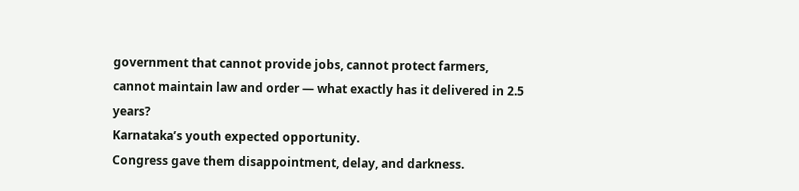government that cannot provide jobs, cannot protect farmers, cannot maintain law and order — what exactly has it delivered in 2.5 years?
Karnataka’s youth expected opportunity.
Congress gave them disappointment, delay, and darkness.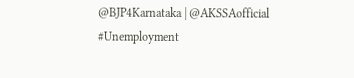@BJP4Karnataka | @AKSSAofficial
#Unemployment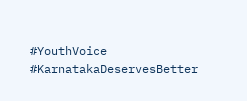#YouthVoice #KarnatakaDeservesBetter